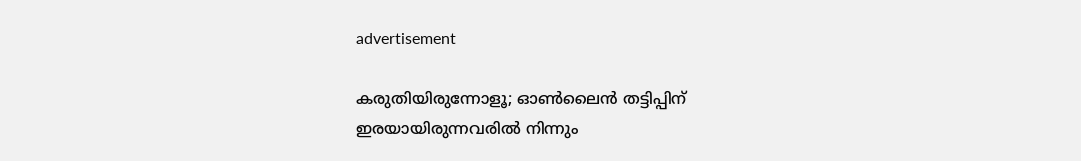advertisement

കരുതിയിരുന്നോളൂ; ഓൺലൈൻ തട്ടിപ്പിന് ഇരയായിരുന്നവരിൽ നിന്നും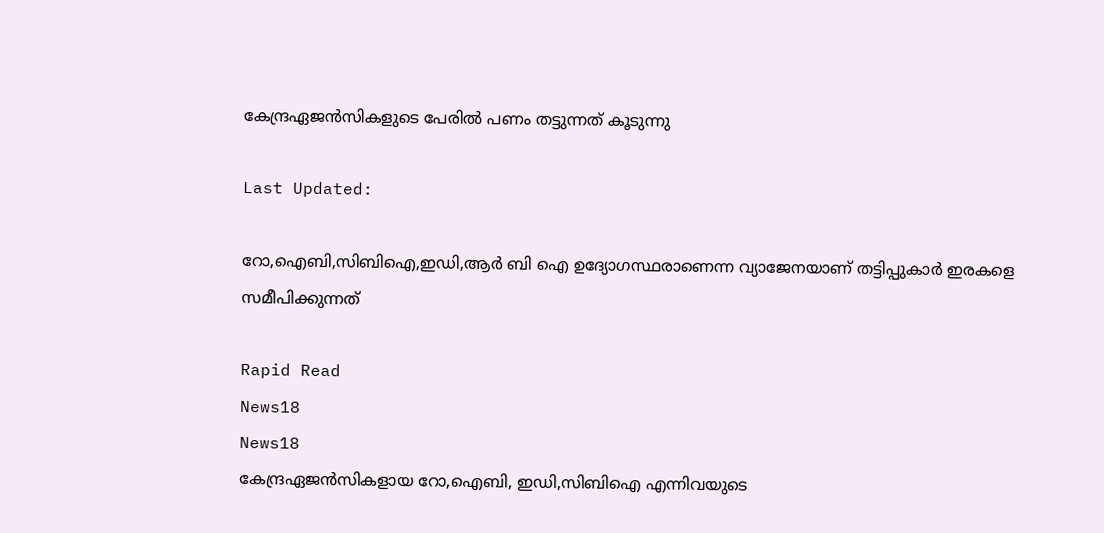കേന്ദ്രഏജന്‍സികളുടെ പേരില്‍ പണം തട്ടുന്നത് കൂടുന്നു

Last Updated:

റോ,ഐബി,സിബിഐ,ഇഡി,ആര്‍ ബി ഐ ഉദ്യോഗസ്ഥരാണെന്ന വ്യാജേനയാണ് തട്ടിപ്പുകാർ ഇരകളെ സമീപിക്കുന്നത്

Rapid Read
News18
News18
കേന്ദ്രഏജന്‍സികളായ റോ,ഐബി, ഇഡി,സിബിഐ എന്നിവയുടെ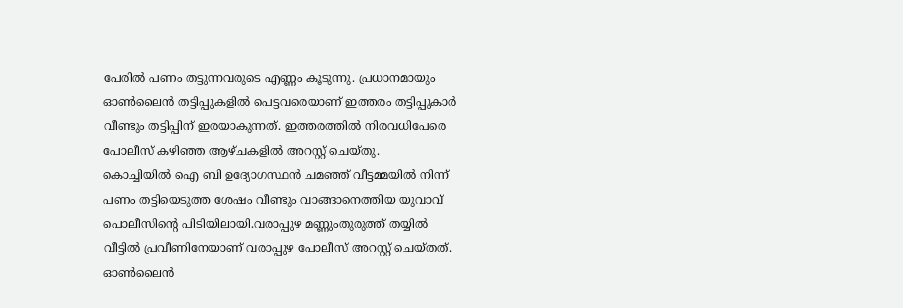പേരിൽ പണം തട്ടുന്നവരുടെ എണ്ണം കൂടുന്നു. പ്രധാനമായും ഓൺലൈൻ തട്ടിപ്പുകളിൽ പെട്ടവരെയാണ് ഇത്തരം തട്ടിപ്പുകാർ വീണ്ടും തട്ടിപ്പിന് ഇരയാകുന്നത്. ഇത്തരത്തിൽ നിരവധിപേരെ പോലീസ് കഴിഞ്ഞ ആഴ്ചകളിൽ അറസ്റ്റ് ചെയ്തു.
കൊച്ചിയിൽ ഐ ബി ഉദ്യോഗസ്ഥന്‍ ചമഞ്ഞ് വീട്ടമ്മയില്‍ നിന്ന് പണം തട്ടിയെടുത്ത ശേഷം വീണ്ടും വാങ്ങാനെത്തിയ യുവാവ് പൊലീസിന്റെ പിടിയിലായി.വരാപ്പുഴ മണ്ണുംതുരുത്ത് തയ്യില്‍ വീട്ടില്‍ പ്രവീണിനേയാണ് വരാപ്പുഴ പോലീസ് അറസ്റ്റ് ചെയ്തത്.
ഓണ്‍ലൈന്‍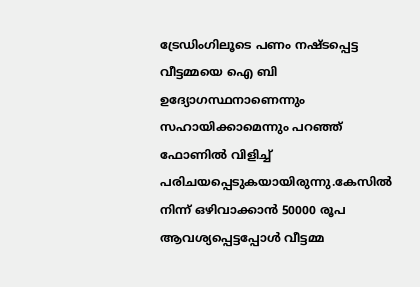ട്രേഡിംഗിലൂടെ പണം നഷ്ടപ്പെട്ട വീട്ടമ്മയെ ഐ ബി ഉദ്യോഗസ്ഥനാണെന്നും സഹായിക്കാമെന്നും പറഞ്ഞ് ഫോണില്‍ വിളിച്ച് പരിചയപ്പെടുകയായിരുന്നു.കേസില്‍ നിന്ന് ഒഴിവാക്കാൻ 50000 രൂപ ആവശ്യപ്പെട്ടപ്പോള്‍ വീട്ടമ്മ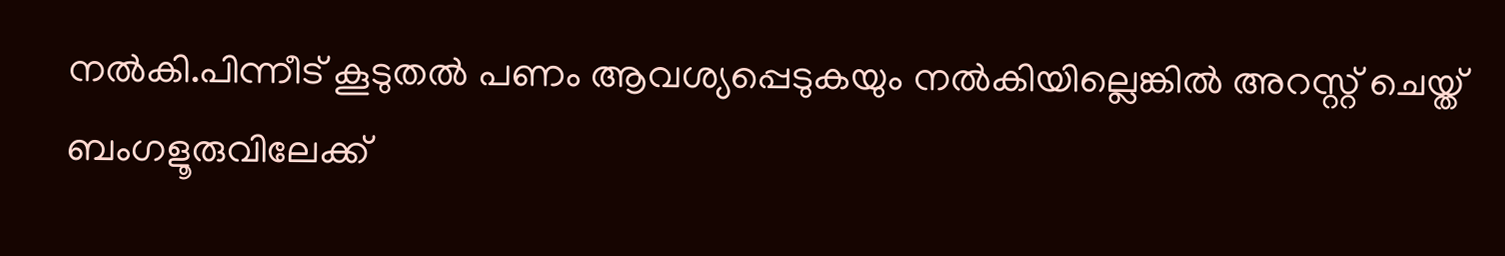നല്‍കി.പിന്നീട് കൂടുതല്‍ പണം ആവശ്യപ്പെടുകയും നല്‍കിയില്ലെങ്കില്‍ അറസ്റ്റ് ചെയ്ത് ബംഗളൂരുവിലേക്ക്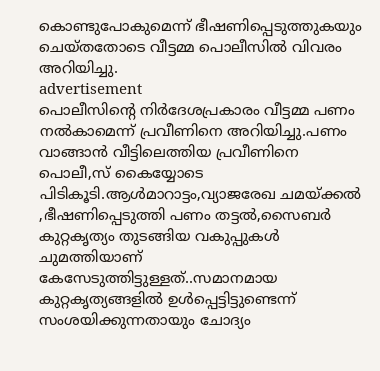കൊണ്ടുപോകുമെന്ന് ഭീഷണിപ്പെടുത്തുകയും ചെയ്തതോടെ വീട്ടമ്മ പൊലീസില്‍ വിവരം അറിയിച്ചു.
advertisement
പൊലീസിന്റെ നിര്‍ദേശപ്രകാരം വീട്ടമ്മ പണം നല്‍കാമെന്ന് പ്രവീണിനെ അറിയിച്ചു.പണം വാങ്ങാന്‍ വീട്ടിലെത്തിയ പ്രവീണിനെ പൊലീ,സ് കൈയ്യോടെ പിടികൂടി.ആള്‍മാറാട്ടം,വ്യാജരേഖ ചമയ്ക്കല്‍ ,ഭീഷണിപ്പെടുത്തി പണം തട്ടല്‍,സൈബര്‍ കുറ്റകൃത്യം തുടങ്ങിയ വകുപ്പുകള്‍ ചുമത്തിയാണ് കേസേടുത്തിട്ടുള്ളത്..സമാനമായ കുറ്റകൃത്യങ്ങളില്‍ ഉള്‍പ്പെട്ടിട്ടുണ്ടെന്ന് സംശയിക്കുന്നതായും ചോദ്യം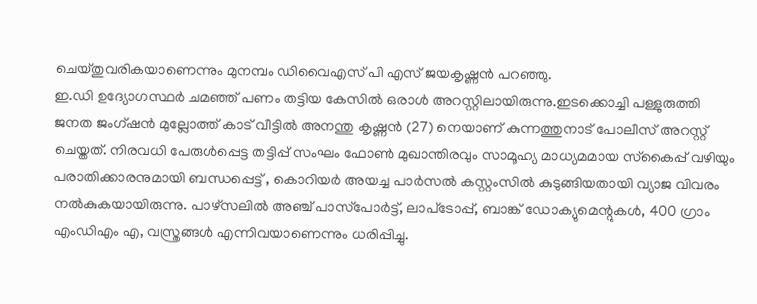ചെയ്തുവരികയാണെന്നും മുനമ്പം ഡിവൈഎസ് പി എസ് ജയകൃഷ്ണന്‍ പറഞ്ഞു.
ഇ.ഡി ഉദ്യോഗസ്ഥര്‍ ചമഞ്ഞ് പണം തട്ടിയ കേസില്‍ ഒരാള്‍ അറസ്റ്റിലായിരുന്നു.ഇടക്കൊച്ചി പള്ളുരുത്തി ജനത ജംഗ്ഷന്‍ മുല്ലോത്ത് കാട് വീട്ടില്‍ അനന്തു കൃഷ്ണന്‍ (27) നെയാണ് കുന്നത്തുനാട് പോലീസ് അറസ്റ്റ് ചെയ്തത്. നിരവധി പേരുള്‍പ്പെട്ട തട്ടിപ്പ് സംഘം ഫോണ്‍ മുഖാന്തിരവും സാമൂഹ്യ മാധ്യമമായ സ്‌കൈപ്പ് വഴിയും പരാതിക്കാരനുമായി ബന്ധപ്പെട്ട് , കൊറിയര്‍ അയച്ച പാര്‍സല്‍ കസ്റ്റംസില്‍ കുടുങ്ങിയതായി വ്യാജ വിവരം നല്‍കുകയായിരുന്നു. പാഴ്സലില്‍ അഞ്ച് പാസ്‌പോര്‍ട്ട്, ലാപ്‌ടോപ്പ്, ബാങ്ക് ഡോക്യുമെന്റുകള്‍, 400 ഗ്രാം എംഡിഎം എ, വസ്ത്രങ്ങള്‍ എന്നിവയാണെന്നും ധരിപ്പിച്ചു.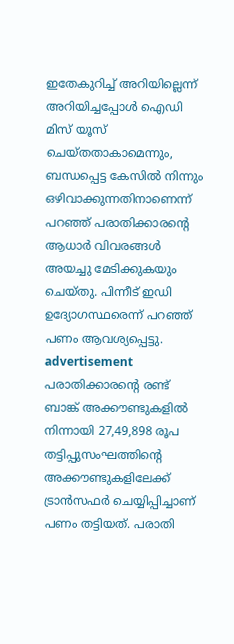ഇതേകുറിച്ച് അറിയില്ലെന്ന് അറിയിച്ചപ്പോള്‍ ഐഡി മിസ് യൂസ് ചെയ്തതാകാമെന്നും, ബന്ധപ്പെട്ട കേസില്‍ നിന്നും ഒഴിവാക്കുന്നതിനാണെന്ന് പറഞ്ഞ് പരാതിക്കാരന്റെ ആധാര്‍ വിവരങ്ങള്‍ അയച്ചു മേടിക്കുകയും ചെയ്തു. പിന്നീട് ഇഡി ഉദ്യോഗസ്ഥരെന്ന് പറഞ്ഞ് പണം ആവശ്യപ്പെട്ടു.
advertisement
പരാതിക്കാരന്റെ രണ്ട് ബാങ്ക് അക്കൗണ്ടുകളില്‍ നിന്നായി 27,49,898 രൂപ തട്ടിപ്പുസംഘത്തിന്റെ അക്കൗണ്ടുകളിലേക്ക് ട്രാന്‍സഫര്‍ ചെയ്യിപ്പിച്ചാണ് പണം തട്ടിയത്. പരാതി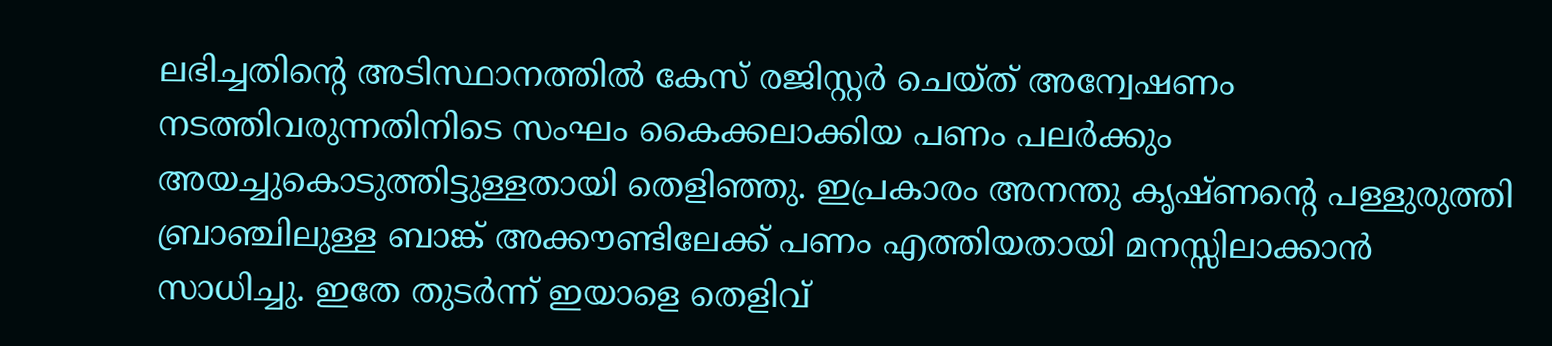ലഭിച്ചതിന്റെ അടിസ്ഥാനത്തില്‍ കേസ് രജിസ്റ്റര്‍ ചെയ്ത് അന്വേഷണം നടത്തിവരുന്നതിനിടെ സംഘം കൈക്കലാക്കിയ പണം പലര്‍ക്കും അയച്ചുകൊടുത്തിട്ടുള്ളതായി തെളിഞ്ഞു. ഇപ്രകാരം അനന്തു കൃഷ്ണന്റെ പള്ളുരുത്തി ബ്രാഞ്ചിലുള്ള ബാങ്ക് അക്കൗണ്ടിലേക്ക് പണം എത്തിയതായി മനസ്സിലാക്കാന്‍ സാധിച്ചു. ഇതേ തുടര്‍ന്ന് ഇയാളെ തെളിവ്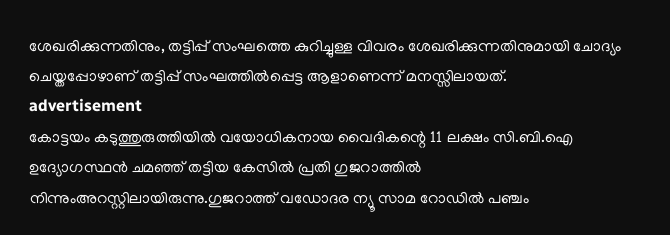ശേഖരിക്കുന്നതിനും, തട്ടിപ്പ് സംഘത്തെ കുറിച്ചുള്ള വിവരം ശേഖരിക്കുന്നതിനുമായി ചോദ്യം ചെയ്തപ്പോഴാണ് തട്ടിപ്പ് സംഘത്തില്‍പ്പെട്ട ആളാണെന്ന് മനസ്സിലായത്.
advertisement
കോട്ടയം കടുത്തുരുത്തിയില്‍ വയോധികനായ വൈദികന്റെ 11 ലക്ഷം സി.ബി.ഐ ഉദ്യോഗസ്ഥന്‍ ചമഞ്ഞ് തട്ടിയ കേസില്‍ പ്രതി ഗുജറാത്തില്‍ നിന്നുംഅറസ്റ്റിലായിരുന്നു.ഗുജറാത്ത് വഡോദര ന്യൂ സാമ റോഡില്‍ പഞ്ചം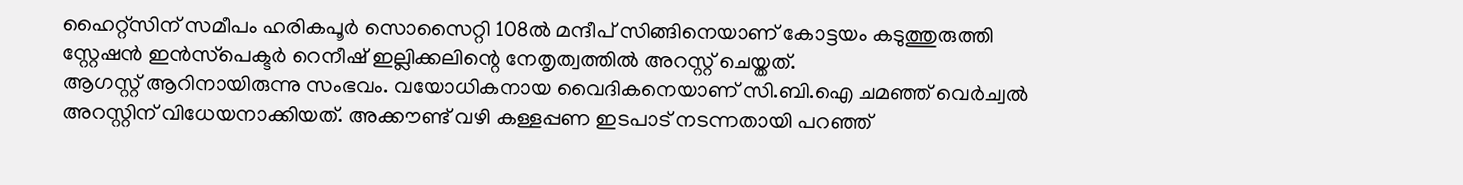ഹൈറ്റ്‌സിന് സമീപം ഹരികപൂര്‍ സൊസൈറ്റി 108ല്‍ മന്ദീപ് സിങ്ങിനെയാണ് കോട്ടയം കടുത്തുരുത്തി സ്റ്റേഷന്‍ ഇന്‍സ്‌പെക്ടര്‍ റെനീഷ് ഇല്ലിക്കലിന്റെ നേതൃത്വത്തില്‍ അറസ്റ്റ് ചെയ്തത്.
ആഗസ്റ്റ് ആറിനായിരുന്നു സംഭവം. വയോധികനായ വൈദികനെയാണ് സി.ബി.ഐ ചമഞ്ഞ് വെര്‍ച്വല്‍ അറസ്റ്റിന് വിധേയനാക്കിയത്. അക്കൗണ്ട് വഴി കള്ളപ്പണ ഇടപാട് നടന്നതായി പറഞ്ഞ്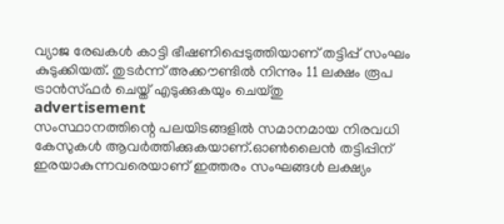വ്യാജ രേഖകള്‍ കാട്ടി ഭീഷണിപ്പെടുത്തിയാണ് തട്ടിപ്പ് സംഘം കുടുക്കിയത്. തുടര്‍ന്ന് അക്കൗണ്ടില്‍ നിന്നും 11 ലക്ഷം രൂപ ട്രാന്‍സ്ഫര്‍ ചെയ്ത് എടുക്കുകയും ചെയ്തു
advertisement
സംസ്ഥാനത്തിന്റെ പലയിടങ്ങളില്‍ സമാനമായ നിരവധി കേസുകള്‍ ആവര്‍ത്തിക്കുകയാണ്.ഓണ്‍ലൈന്‍ തട്ടിപ്പിന് ഇരയാകുന്നവരെയാണ് ഇത്തരം സംഘങ്ങള്‍ ലക്ഷ്യം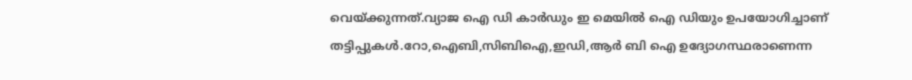വെയ്ക്കുന്നത്.വ്യാജ ഐ ഡി കാര്‍ഡും ഇ മെയില്‍ ഐ ഡിയും ഉപയോഗിച്ചാണ് തട്ടിപ്പുകള്‍.റോ,ഐബി,സിബിഐ,ഇഡി,ആര്‍ ബി ഐ ഉദ്യോഗസ്ഥരാണെന്ന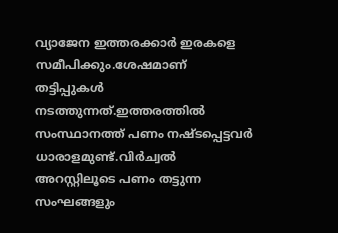വ്യാജേന ഇത്തരക്കാർ ഇരകളെ സമീപിക്കും.ശേഷമാണ് തട്ടിപ്പുകള്‍ നടത്തുന്നത്.ഇത്തരത്തില്‍ സംസ്ഥാനത്ത് പണം നഷ്ടപ്പെട്ടവര്‍ ധാരാളമുണ്ട്.വിര്‍ച്വല്‍ അറസ്റ്റിലൂടെ പണം തട്ടുന്ന സംഘങ്ങളും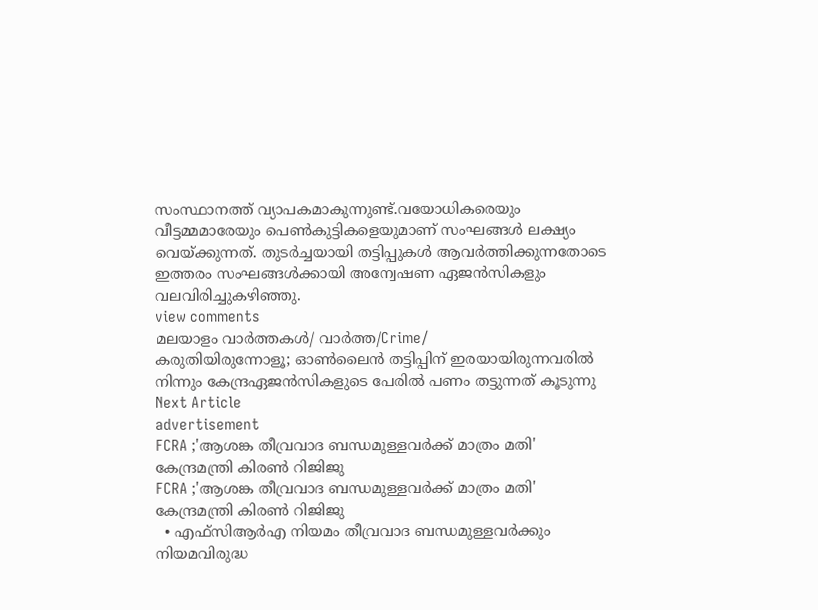സംസ്ഥാനത്ത് വ്യാപകമാകുന്നുണ്ട്.വയോധികരെയും വീട്ടമ്മമാരേയും പെണ്‍കുട്ടികളെയുമാണ് സംഘങ്ങള്‍ ലക്ഷ്യം വെയ്ക്കുന്നത്. തുടര്‍ച്ചയായി തട്ടിപ്പുകള്‍ ആവര്‍ത്തിക്കുന്നതോടെ ഇത്തരം സംഘങ്ങള്‍ക്കായി അന്വേഷണ ഏജന്‍സികളും വലവിരിച്ചുകഴിഞ്ഞു.
view comments
മലയാളം വാർത്തകൾ/ വാർത്ത/Crime/
കരുതിയിരുന്നോളൂ; ഓൺലൈൻ തട്ടിപ്പിന് ഇരയായിരുന്നവരിൽ നിന്നും കേന്ദ്രഏജന്‍സികളുടെ പേരില്‍ പണം തട്ടുന്നത് കൂടുന്നു
Next Article
advertisement
FCRA ;'ആശങ്ക തീവ്രവാദ ബന്ധമുള്ളവർക്ക് മാത്രം മതി' കേന്ദ്രമന്ത്രി കിരണ്‍ റിജിജു
FCRA ;'ആശങ്ക തീവ്രവാദ ബന്ധമുള്ളവർക്ക് മാത്രം മതി' കേന്ദ്രമന്ത്രി കിരണ്‍ റിജിജു
  • എഫ്‌സിആർഎ നിയമം തീവ്രവാദ ബന്ധമുള്ളവർക്കും നിയമവിരുദ്ധ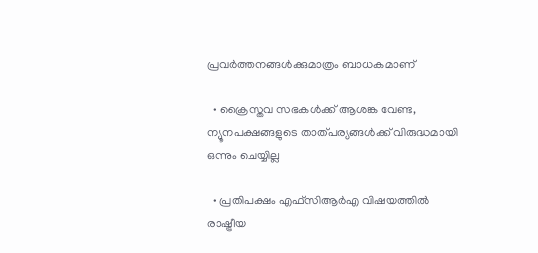പ്രവർത്തനങ്ങൾക്കുമാത്രം ബാധകമാണ്

  • ക്രൈസ്തവ സഭകൾക്ക് ആശങ്ക വേണ്ട, ന്യൂനപക്ഷങ്ങളുടെ താത്പര്യങ്ങൾക്ക് വിരുദ്ധമായി ഒന്നും ചെയ്യില്ല

  • പ്രതിപക്ഷം എഫ്‌സിആർഎ വിഷയത്തിൽ രാഷ്ട്രീയ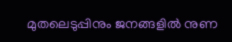മുതലെടുപ്പിനും ജനങ്ങളിൽ നുണ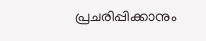പ്രചരിപ്പിക്കാനും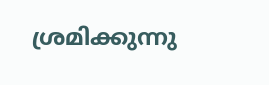ശ്രമിക്കുന്നു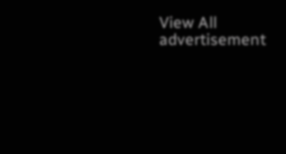View All
advertisement